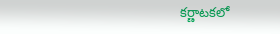కర్ణాటకలో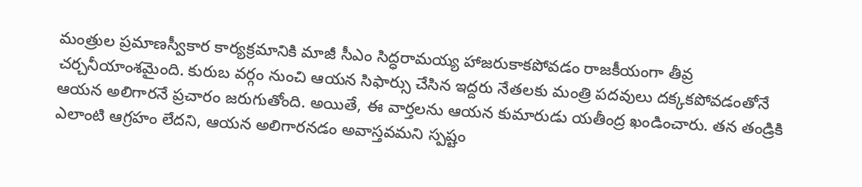మంత్రుల ప్రమాణస్వీకార కార్యక్రమానికి మాజీ సీఎం సిద్ధరామయ్య హాజరుకాకపోవడం రాజకీయంగా తీవ్ర చర్చనీయాంశమైంది. కురుబ వర్గం నుంచి ఆయన సిఫార్సు చేసిన ఇద్దరు నేతలకు మంత్రి పదవులు దక్కకపోవడంతోనే ఆయన అలిగారనే ప్రచారం జరుగుతోంది. అయితే, ఈ వార్తలను ఆయన కుమారుడు యతీంద్ర ఖండించారు. తన తండ్రికి ఎలాంటి ఆగ్రహం లేదని, ఆయన అలిగారనడం అవాస్తవమని స్పష్టం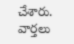చేశారు.
వార్తలు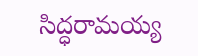సిద్ధరామయ్య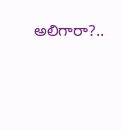అలిగారా?..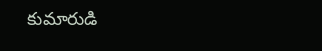కుమారుడి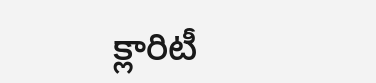క్లారిటీ